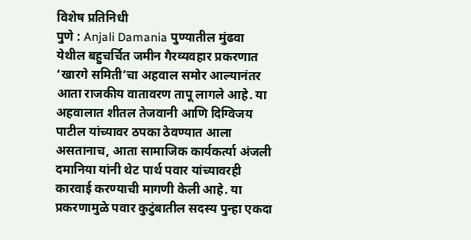विशेष प्रतिनिधी
पुणे : Anjali Damania पुण्यातील मुंढवा येथील बहुचर्चित जमीन गैरव्यवहार प्रकरणात ‘खारगे समिती’चा अहवाल समोर आल्यानंतर आता राजकीय वातावरण तापू लागले आहे. या अहवालात शीतल तेजवानी आणि दिग्विजय पाटील यांच्यावर ठपका ठेवण्यात आला असतानाच, आता सामाजिक कार्यकर्त्या अंजली दमानिया यांनी थेट पार्थ पवार यांच्यावरही कारवाई करण्याची मागणी केली आहे. या प्रकरणामुळे पवार कुटुंबातील सदस्य पुन्हा एकदा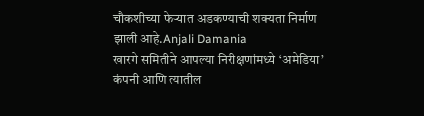चौकशीच्या फेऱ्यात अडकण्याची शक्यता निर्माण झाली आहे.Anjali Damania
खारगे समितीने आपल्या निरीक्षणांमध्ये ‘अमेडिया’ कंपनी आणि त्यातील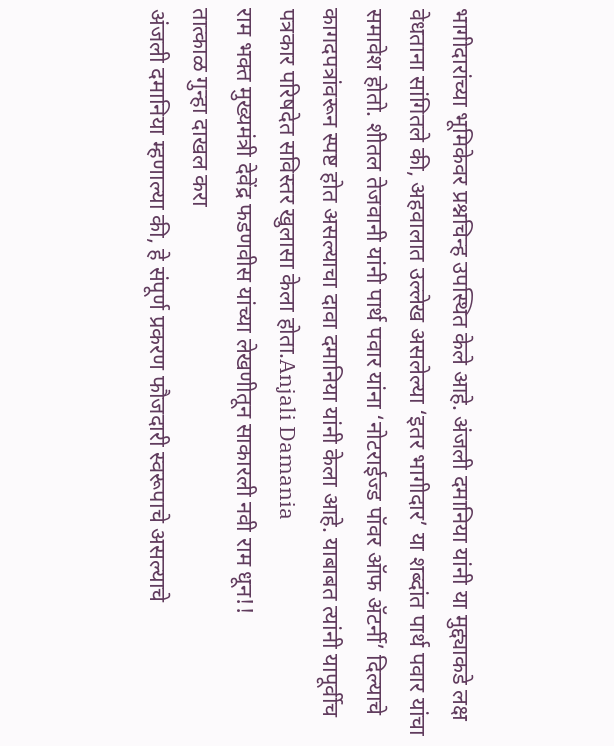भागीदारांच्या भूमिकेवर प्रश्नचिन्ह उपस्थित केले आहे. अंजली दमानिया यांनी या मुद्द्याकडे लक्ष वेधताना सांगितले की, अहवालात उल्लेख असलेल्या ‘इतर भागीदार’ या शब्दांत पार्थ पवार यांचा समावेश होतो. शीतल तेजवानी यांनी पार्थ पवार यांना ‘नोटराईज्ड पॉवर ऑफ ॲटर्नी’ दिल्याचे कागदपत्रांवरून स्पष्ट होत असल्याचा दावा दमानिया यांनी केला आहे. याबाबत त्यांनी यापूर्वीच पत्रकार परिषदेत सविस्तर खुलासा केला होता.Anjali Damania
राम भक्त मुख्यमंत्री देवेंद्र फडणवीस यांच्या लेखणीतून साकारली नवी राम धून!!
तात्काळ गुन्हा दाखल करा
अंजली दमानिया म्हणाल्या की, हे संपूर्ण प्रकरण फौजदारी स्वरूपाचे असल्याचे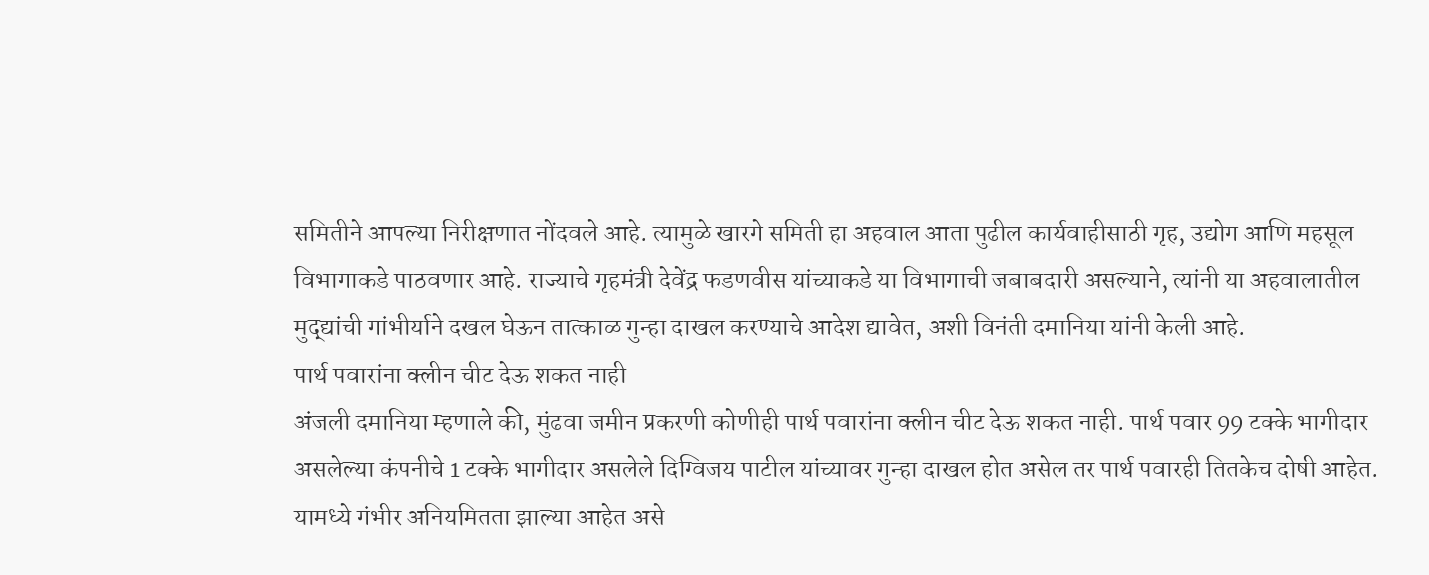समितीने आपल्या निरीक्षणात नोंदवले आहे. त्यामुळे खारगे समिती हा अहवाल आता पुढील कार्यवाहीसाठी गृह, उद्योग आणि महसूल विभागाकडे पाठवणार आहे. राज्याचे गृहमंत्री देवेंद्र फडणवीस यांच्याकडे या विभागाची जबाबदारी असल्याने, त्यांनी या अहवालातील मुद्द्यांची गांभीर्याने दखल घेऊन तात्काळ गुन्हा दाखल करण्याचे आदेश द्यावेत, अशी विनंती दमानिया यांनी केली आहे.
पार्थ पवारांना क्लीन चीट देऊ शकत नाही
अंजली दमानिया म्हणाले की, मुंढवा जमीन प्रकरणी कोणीही पार्थ पवारांना क्लीन चीट देऊ शकत नाही. पार्थ पवार 99 टक्के भागीदार असलेल्या कंपनीचे 1 टक्के भागीदार असलेले दिग्विजय पाटील यांच्यावर गुन्हा दाखल होत असेल तर पार्थ पवारही तितकेच दोषी आहेत. यामध्ये गंभीर अनियमितता झाल्या आहेत असे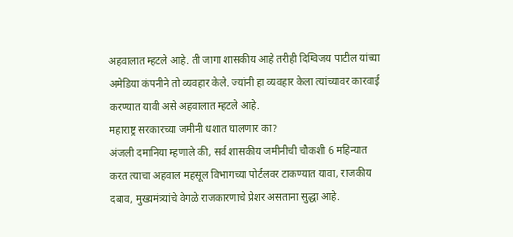अहवालात म्हटले आहे. ती जागा शासकीय आहे तरीही दिग्विजय पाटील यांच्या अमेडिया कंपनीने तो व्यवहार केले. ज्यांनी हा व्यवहार केला त्यांच्यावर कारवाई करण्यात यावी असे अहवालात म्हटले आहे.
महाराष्ट्र सरकारच्या जमीनी धशात घालणार का?
अंजली दमानिया म्हणाले की, सर्व शासकीय जमीनीची चौकशी 6 महिन्यात करत त्याचा अहवाल महसूल विभागच्या पोर्टलवर टाकण्यात यावा, राजकीय दबाव, मुख्यमंत्र्यांचे वेगळे राजकारणाचे प्रेशर असताना सुद्धा आहे.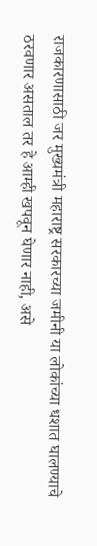राजकारणासाठी जर मुख्यमंत्री महाराष्ट्र सरकारच्या जमीनी या लोकांच्या धशात घालण्याचे ठरवणार असताल तर हे आम्ही खपवून घेणार नाही, असे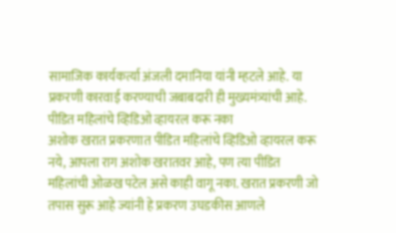सामाजिक कार्यकर्त्या अंजली दमानिया यांनी म्हटले आहे. या प्रकरणी कारवाई करण्याची जबाबदारी ही मुख्यमंत्र्यांची आहे.
पीडित महिलांचे व्हिडिओ व्हायरल करू नका
अशोक खरात प्रकरणात पीडित महिलांचे व्हिडिओ व्हायरल करू नये, आपला राग अशोक खरातवर आहे, पण त्या पीडित महिलांची ओळख पटेल असे काही वागू नका. खरात प्रकरणी जो तपास सुरू आहे ज्यांनी हे प्रकरण उघडकीस आणले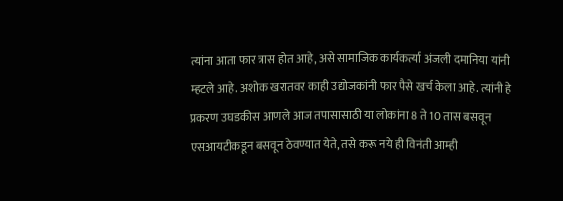त्यांना आता फार त्रास होत आहे, असे सामाजिक कार्यकर्त्या अंजली दमानिया यांनी म्हटले आहे. अशोक खरातवर काही उद्योजकांनी फार पैसे खर्च केला आहे. त्यांनी हे प्रकरण उघडकीस आणले आज तपासासाठी या लोकांना 8 ते 10 तास बसवून एसआयटीकडून बसवून ठेवण्यात येते, तसे करू नये ही विनंती आम्ही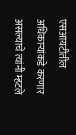एसआयटीतील अधिकाऱ्यांकडे करणार असल्याचे त्यांनी म्हटले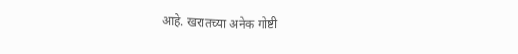आहे. खरातच्या अनेक गोष्टी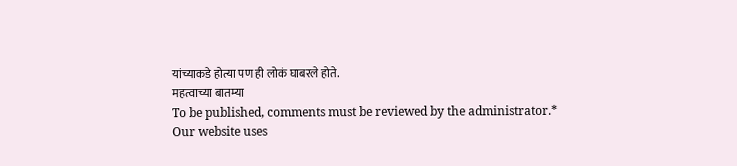यांच्याकडे होत्या पण ही लोकं घाबरले होते.
महत्वाच्या बातम्या
To be published, comments must be reviewed by the administrator.*
Our website uses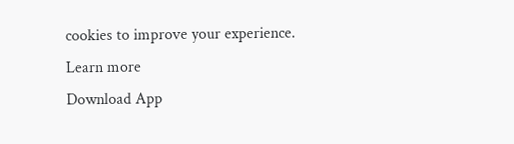cookies to improve your experience. Learn more
Download App